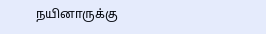நயினாருக்கு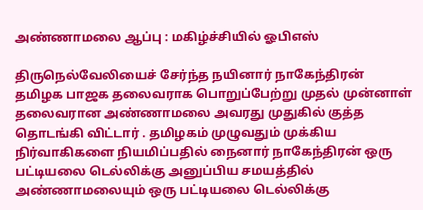அண்ணாமலை ஆப்பு : மகிழ்ச்சியில் ஓபிஎஸ்

திருநெல்வேலியைச் சேர்ந்த நயினார் நாகேந்திரன் தமிழக பாஜக தலைவராக பொறுப்பேற்று முதல் முன்னாள் தலைவரான அண்ணாமலை அவரது முதுகில் குத்த தொடங்கி விட்டார் . தமிழகம் முழுவதும் முக்கிய நிர்வாகிகளை நியமிப்பதில் நைனார் நாகேந்திரன் ஒரு பட்டியலை டெல்லிக்கு அனுப்பிய சமயத்தில் அண்ணாமலையும் ஒரு பட்டியலை டெல்லிக்கு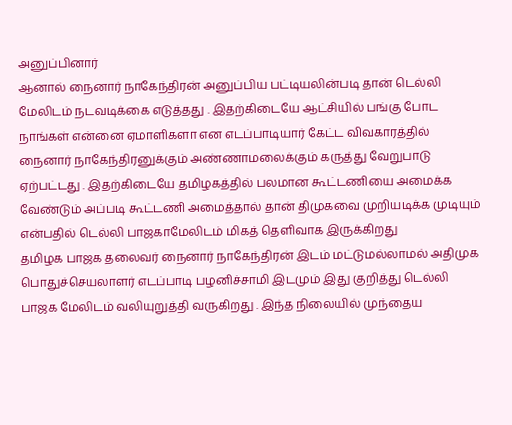அனுப்பினார்
ஆனால் நைனார் நாகேந்திரன் அனுப்பிய பட்டியலின்படி தான் டெல்லி மேலிடம் நடவடிக்கை எடுத்தது . இதற்கிடையே ஆட்சியில் பங்கு போட நாங்கள் என்னை ஏமாளிகளா என எடப்பாடியார் கேட்ட விவகாரத்தில் நைனார் நாகேந்திரனுக்கும் அண்ணாமலைக்கும் கருத்து வேறுபாடு ஏற்பட்டது . இதற்கிடையே தமிழகத்தில் பலமான கூட்டணியை அமைக்க வேண்டும் அப்படி கூட்டணி அமைத்தால் தான் திமுகவை முறியடிக்க முடியும் என்பதில் டெல்லி பாஜகாமேலிடம் மிகத் தெளிவாக இருக்கிறது
தமிழக பாஜக தலைவர் நைனார் நாகேந்திரன் இடம் மட்டுமல்லாமல் அதிமுக பொதுச்செயலாளர் எடப்பாடி பழனிச்சாமி இடமும் இது குறித்து டெல்லி பாஜக மேலிடம் வலியுறுத்தி வருகிறது . இந்த நிலையில் முந்தைய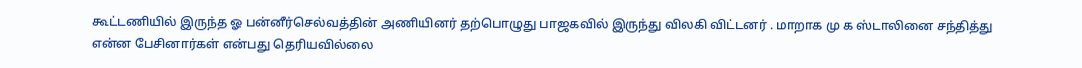கூட்டணியில் இருந்த ஓ பன்னீர்செல்வத்தின் அணியினர் தற்பொழுது பாஜகவில் இருந்து விலகி விட்டனர் . மாறாக மு க ஸ்டாலினை சந்தித்து என்ன பேசினார்கள் என்பது தெரியவில்லை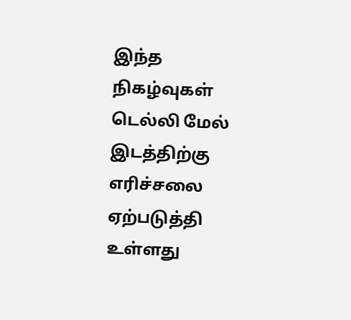இந்த நிகழ்வுகள் டெல்லி மேல் இடத்திற்கு எரிச்சலை ஏற்படுத்தி உள்ளது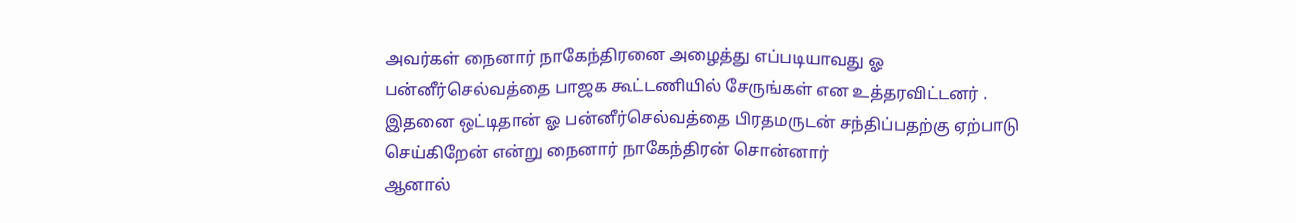அவர்கள் நைனார் நாகேந்திரனை அழைத்து எப்படியாவது ஓ பன்னீர்செல்வத்தை பாஜக கூட்டணியில் சேருங்கள் என உத்தரவிட்டனர் . இதனை ஒட்டிதான் ஓ பன்னீர்செல்வத்தை பிரதமருடன் சந்திப்பதற்கு ஏற்பாடு செய்கிறேன் என்று நைனார் நாகேந்திரன் சொன்னார்
ஆனால்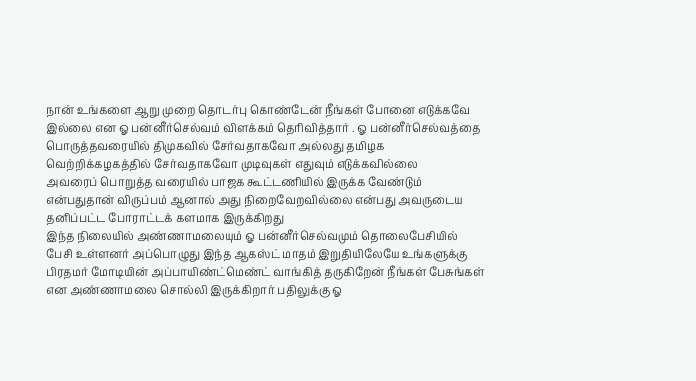நான் உங்களை ஆறு முறை தொடர்பு கொண்டேன் நீங்கள் போனை எடுக்கவே இல்லை என ஓ பன்னீர்செல்வம் விளக்கம் தெரிவித்தார் . ஓ பன்னீர்செல்வத்தை பொருத்தவரையில் திமுகவில் சேர்வதாகவோ அல்லது தமிழக வெற்றிக்கழகத்தில் சேர்வதாகவோ முடிவுகள் எதுவும் எடுக்கவில்லை
அவரைப் பொறுத்த வரையில் பாஜக கூட்டணியில் இருக்க வேண்டும் என்பதுதான் விருப்பம் ஆனால் அது நிறைவேறவில்லை என்பது அவருடைய தனிப்பட்ட போராட்டக் களமாக இருக்கிறது
இந்த நிலையில் அண்ணாமலையும் ஓ பன்னீர்செல்வமும் தொலைபேசியில் பேசி உள்ளனர் அப்பொழுது இந்த ஆகஸ்ட் மாதம் இறுதியிலேயே உங்களுக்கு பிரதமர் மோடியின் அப்பாயிண்ட்மெண்ட் வாங்கித் தருகிறேன் நீங்கள் பேசுங்கள் என அண்ணாமலை சொல்லி இருக்கிறார் பதிலுக்கு ஓ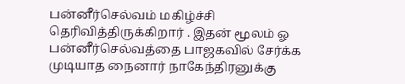பன்னீர்செல்வம் மகிழ்ச்சி தெரிவித்திருக்கிறார் . இதன் மூலம் ஓ பன்னீர்செல்வத்தை பாஜகவில் சேர்க்க முடியாத நைனார் நாகேந்திரனுக்கு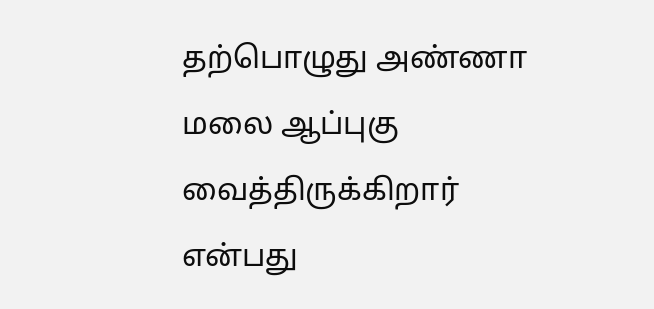தற்பொழுது அண்ணா மலை ஆப்புகு வைத்திருக்கிறார் என்பது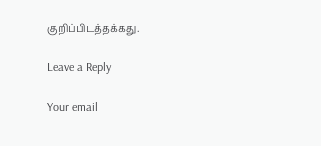குறிப்பிடத்தக்கது.

Leave a Reply

Your email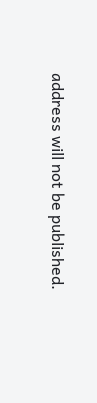address will not be published.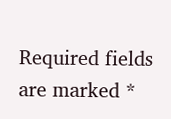Required fields are marked *